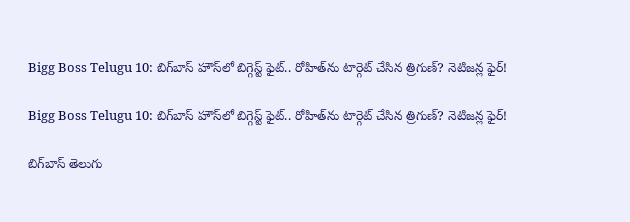Bigg Boss Telugu 10: బిగ్‌బాస్ హౌస్‌లో బిగ్గెస్ట్ ఫైట్.. రోహిత్‌ను టార్గెట్ చేసిన త్రిగుణ్? నెటిజన్ల ఫైర్!

Bigg Boss Telugu 10: బిగ్‌బాస్ హౌస్‌లో బిగ్గెస్ట్ ఫైట్.. రోహిత్‌ను టార్గెట్ చేసిన త్రిగుణ్? నెటిజన్ల ఫైర్!

బిగ్‌బాస్ తెలుగు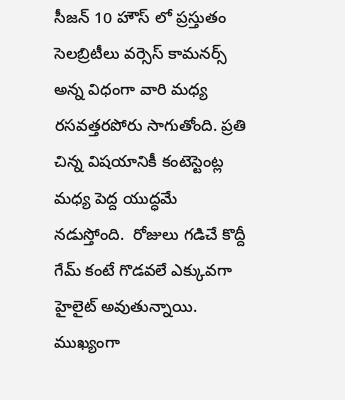సీజన్ 10 హౌస్ లో ప్రస్తుతం సెలబ్రిటీలు వర్సెస్ కామనర్స్ అన్న విధంగా వారి మధ్య రసవత్తరపోరు సాగుతోంది. ప్రతి చిన్న విషయానికీ కంటెస్టెంట్ల మధ్య పెద్ద యుద్ధమే నడుస్తోంది.  రోజులు గడిచే కొద్దీ గేమ్ కంటే గొడవలే ఎక్కువగా హైలైట్ అవుతున్నాయి. ముఖ్యంగా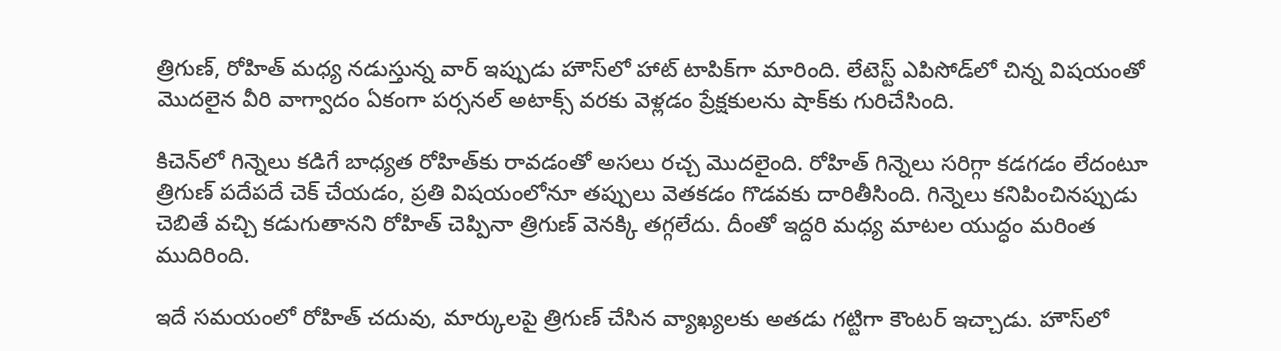త్రిగుణ్, రోహిత్ మధ్య నడుస్తున్న వార్ ఇప్పుడు హౌస్‌లో హాట్ టాపిక్‌గా మారింది. లేటెస్ట్ ఎపిసోడ్‌లో చిన్న విషయంతో మొదలైన వీరి వాగ్వాదం ఏకంగా పర్సనల్ అటాక్స్ వరకు వెళ్లడం ప్రేక్షకులను షాక్‌కు గురిచేసింది.

కిచెన్‌లో గిన్నెలు కడిగే బాధ్యత రోహిత్‌కు రావడంతో అసలు రచ్చ మొదలైంది. రోహిత్ గిన్నెలు సరిగ్గా కడగడం లేదంటూ త్రిగుణ్ పదేపదే చెక్ చేయడం, ప్రతి విషయంలోనూ తప్పులు వెతకడం గొడవకు దారితీసింది. గిన్నెలు కనిపించినప్పుడు చెబితే వచ్చి కడుగుతానని రోహిత్ చెప్పినా త్రిగుణ్ వెనక్కి తగ్గలేదు. దీంతో ఇద్దరి మధ్య మాటల యుద్ధం మరింత ముదిరింది.

ఇదే సమయంలో రోహిత్ చదువు, మార్కులపై త్రిగుణ్ చేసిన వ్యాఖ్యలకు అతడు గట్టిగా కౌంటర్ ఇచ్చాడు. హౌస్‌లో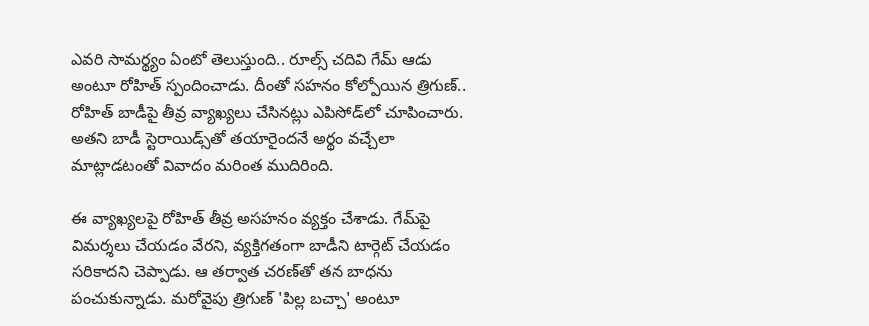ఎవరి సామర్థ్యం ఏంటో తెలుస్తుంది.. రూల్స్ చదివి గేమ్ ఆడు అంటూ రోహిత్ స్పందించాడు. దీంతో సహనం కోల్పోయిన త్రిగుణ్.. రోహిత్ బాడీపై తీవ్ర వ్యాఖ్యలు చేసినట్లు ఎపిసోడ్‌లో చూపించారు. అతని బాడీ స్టెరాయిడ్స్‌తో తయారైందనే అర్థం వచ్చేలా మాట్లాడటంతో వివాదం మరింత ముదిరింది.

ఈ వ్యాఖ్యలపై రోహిత్ తీవ్ర అసహనం వ్యక్తం చేశాడు. గేమ్‌పై విమర్శలు చేయడం వేరని, వ్యక్తిగతంగా బాడీని టార్గెట్ చేయడం సరికాదని చెప్పాడు. ఆ తర్వాత చరణ్‌తో తన బాధను పంచుకున్నాడు. మరోవైపు త్రిగుణ్ 'పిల్ల బచ్చా' అంటూ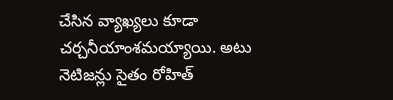చేసిన వ్యాఖ్యలు కూడా చర్చనీయాంశమయ్యాయి. అటు నెటిజన్లు సైతం రోహిత్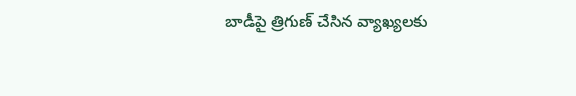బాడీపై త్రిగుణ్ చేసిన వ్యాఖ్యలకు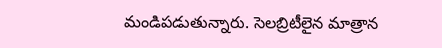మండిపడుతున్నారు. సెలబ్రిటీలైన మాత్రాన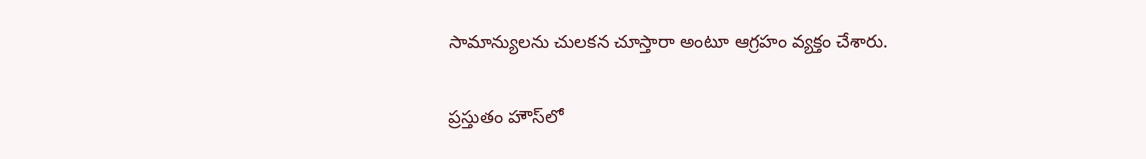సామాన్యులను చులకన చూస్తారా అంటూ ఆగ్రహం వ్యక్తం చేశారు.

ప్రస్తుతం హౌస్‌లో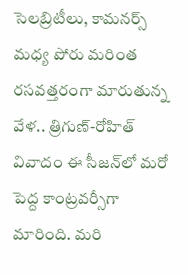సెలబ్రిటీలు, కామనర్స్ మధ్య పోరు మరింత రసవత్తరంగా మారుతున్న వేళ.. త్రిగుణ్-రోహిత్ వివాదం ఈ సీజన్‌లో మరో పెద్ద కాంట్రవర్సీగా మారింది. మరి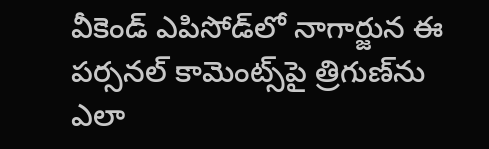వీకెండ్ ఎపిసోడ్‌లో నాగార్జున ఈ పర్సనల్ కామెంట్స్‌పై త్రిగుణ్‌ను ఎలా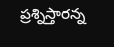ప్రశ్నిస్తారన్న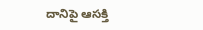దానిపై ఆసక్తి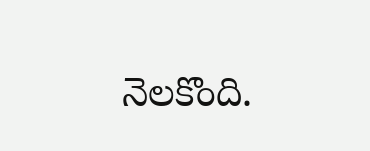నెలకొంది.